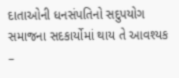દાતાઓની ધનસંપતિનો સદુપયોગ સમાજના સદકાર્યોમાં થાય તે આવશ્યક –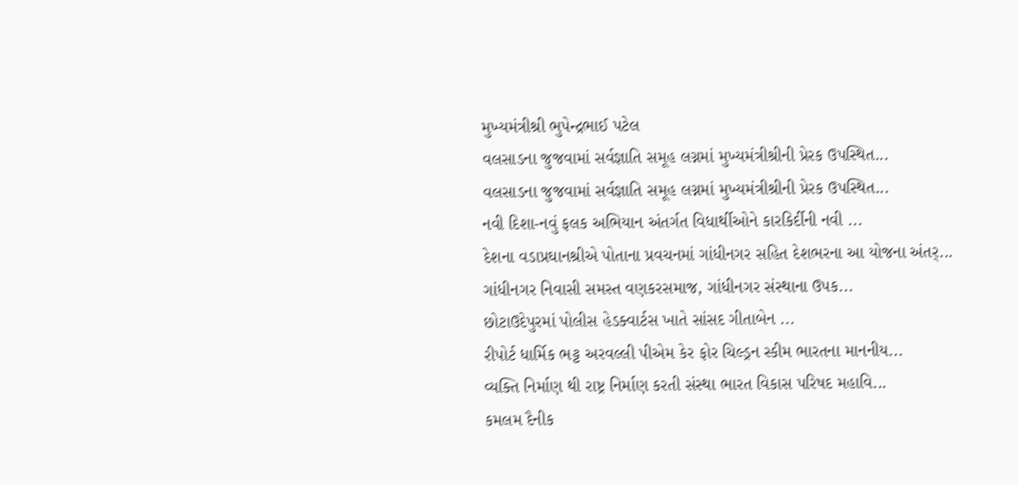મુખ્યમંત્રીશ્રી ભુપેન્દ્રભાઈ પટેલ
વલસાડના જુજવામાં સર્વજ્ઞાતિ સમૂહ લગ્નમાં મુખ્યમંત્રીશ્રીની પ્રેરક ઉપસ્થિત...
વલસાડના જુજવામાં સર્વજ્ઞાતિ સમૂહ લગ્નમાં મુખ્યમંત્રીશ્રીની પ્રેરક ઉપસ્થિત...
નવી દિશા-નવું ફલક અભિયાન અંતર્ગત વિધાર્થીઓને કારકિર્દીની નવી ...
દેશના વડાપ્રઘાનશ્રીએ પોતાના પ્રવચનમાં ગાંધીનગર સહિત દેશભરના આ યોજના અંતર્...
ગાંધીનગર નિવાસી સમસ્ત વણકરસમાજ, ગાંધીનગર સંસ્થાના ઉપક...
છોટાઉદેપુરમાં પોલીસ હેડક્વાર્ટસ ખાતે સાંસદ ગીતાબેન ...
રીપોર્ટ ધાર્મિક ભટ્ટ અરવલ્લી પીએમ કેર ફોર ચિલ્ડ્રન સ્કીમ ભારતના માનનીય...
વ્યક્તિ નિર્માણ થી રાષ્ટ્ર નિર્માણ કરતી સંસ્થા ભારત વિકાસ પરિષદ મહાવિ...
કમલમ દૈનીક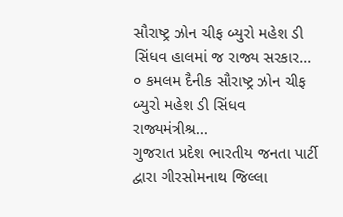સૌરાષ્ટ્ર ઝોન ચીફ બ્યુરો મહેશ ડી સિંધવ હાલમાં જ રાજ્ય સરકાર...
૦ કમલમ દૈનીક સૌરાષ્ટ્ર ઝોન ચીફ બ્યુરો મહેશ ડી સિંધવ રાજ્યમંત્રીશ્ર...
ગુજરાત પ્રદેશ ભારતીય જનતા પાર્ટી દ્વારા ગીરસોમનાથ જિલ્લા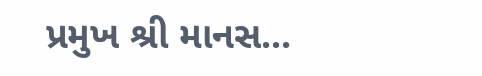પ્રમુખ શ્રી માનસ...